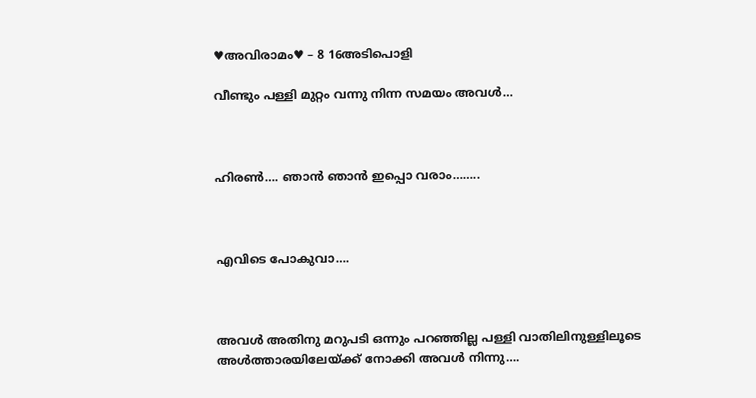♥അവിരാമം♥ – 8 16അടിപൊളി

വീണ്ടും പള്ളി മുറ്റം വന്നു നിന്ന സമയം അവൾ…



ഹിരൺ…. ഞാൻ ഞാൻ ഇപ്പൊ വരാം……..



എവിടെ പോകുവാ….



അവൾ അതിനു മറുപടി ഒന്നും പറഞ്ഞില്ല പള്ളി വാതിലിനുള്ളിലൂടെ അൾത്താരയിലേയ്ക്ക് നോക്കി അവൾ നിന്നു….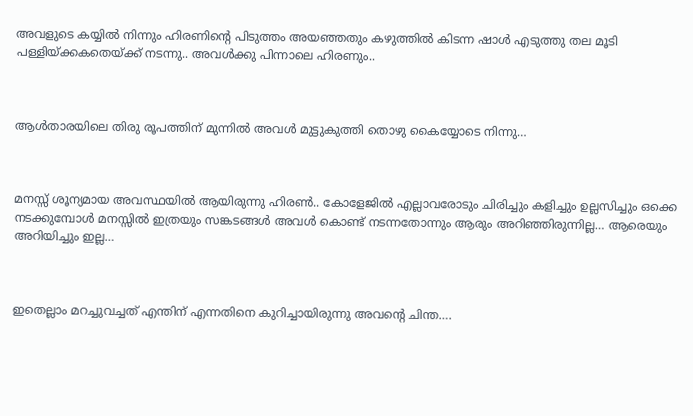അവളുടെ കയ്യിൽ നിന്നും ഹിരണിന്റെ പിടുത്തം അയഞ്ഞതും കഴുത്തിൽ കിടന്ന ഷാൾ എടുത്തു തല മൂടി പള്ളിയ്ക്കകതെയ്ക്ക് നടന്നു.. അവൾക്കു പിന്നാലെ ഹിരണും..



ആൾതാരയിലെ തിരു രൂപത്തിന് മുന്നിൽ അവൾ മുട്ടുകുത്തി തൊഴു കൈയ്യോടെ നിന്നു…



മനസ്സ് ശൂന്യമായ അവസ്ഥയിൽ ആയിരുന്നു ഹിരൺ.. കോളേജിൽ എല്ലാവരോടും ചിരിച്ചും കളിച്ചും ഉല്ലസിച്ചും ഒക്കെ നടക്കുമ്പോൾ മനസ്സിൽ ഇത്രയും സങ്കടങ്ങൾ അവൾ കൊണ്ട് നടന്നതോന്നും ആരും അറിഞ്ഞിരുന്നില്ല… ആരെയും അറിയിച്ചും ഇല്ല…



ഇതെല്ലാം മറച്ചുവച്ചത് എന്തിന് എന്നതിനെ കുറിച്ചായിരുന്നു അവന്റെ ചിന്ത….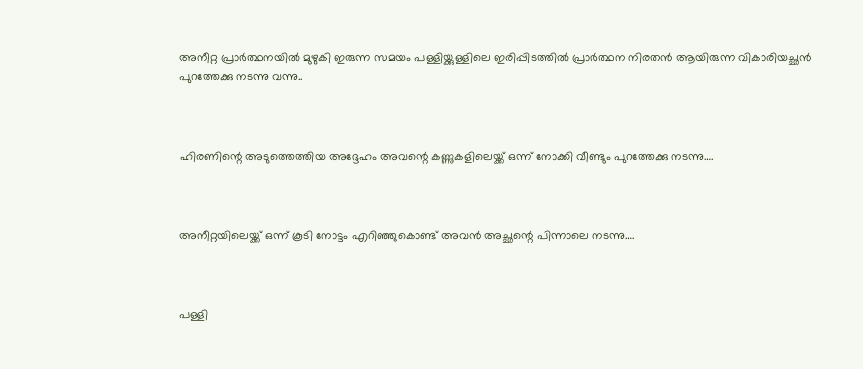അനീറ്റ പ്രാർത്ഥനയിൽ മുഴുകി ഇരുന്ന സമയം പള്ളിയ്ക്കുള്ളിലെ ഇരിപ്പിടത്തിൽ പ്രാർത്ഥന നിരതൻ ആയിരുന്ന വികാരിയച്ഛൻ പുറത്തേക്കു നടന്നു വന്നു..



ഹിരണിന്റെ അടുത്തെത്തിയ അദ്ദേഹം അവന്റെ കണ്ണുകളിലെയ്ക്ക് ഒന്ന് നോക്കി വീണ്ടും പുറത്തേക്കു നടന്നു….



അനീറ്റയിലെയ്ക്ക് ഒന്ന് കൂടി നോട്ടം എറിഞ്ഞുകൊണ്ട് അവൻ അച്ഛന്റെ പിന്നാലെ നടന്നു….



പള്ളി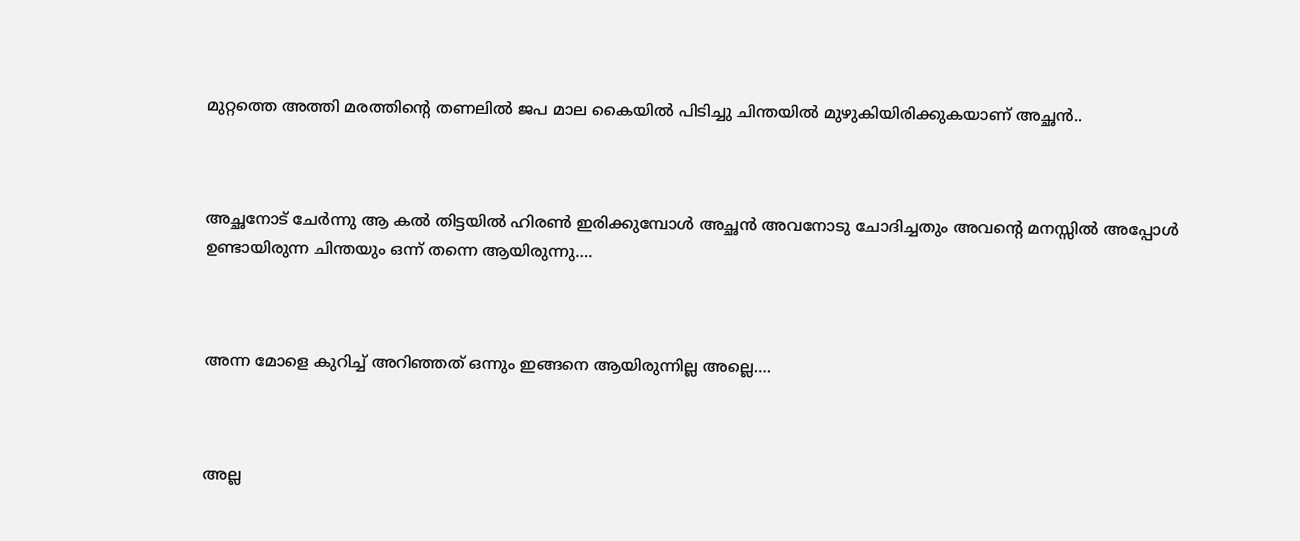മുറ്റത്തെ അത്തി മരത്തിന്റെ തണലിൽ ജപ മാല കൈയിൽ പിടിച്ചു ചിന്തയിൽ മുഴുകിയിരിക്കുകയാണ് അച്ഛൻ..



അച്ഛനോട് ചേർന്നു ആ കൽ തിട്ടയിൽ ഹിരൺ ഇരിക്കുമ്പോൾ അച്ഛൻ അവനോടു ചോദിച്ചതും അവന്റെ മനസ്സിൽ അപ്പോൾ ഉണ്ടായിരുന്ന ചിന്തയും ഒന്ന് തന്നെ ആയിരുന്നു….



അന്ന മോളെ കുറിച്ച് അറിഞ്ഞത് ഒന്നും ഇങ്ങനെ ആയിരുന്നില്ല അല്ലെ….



അല്ല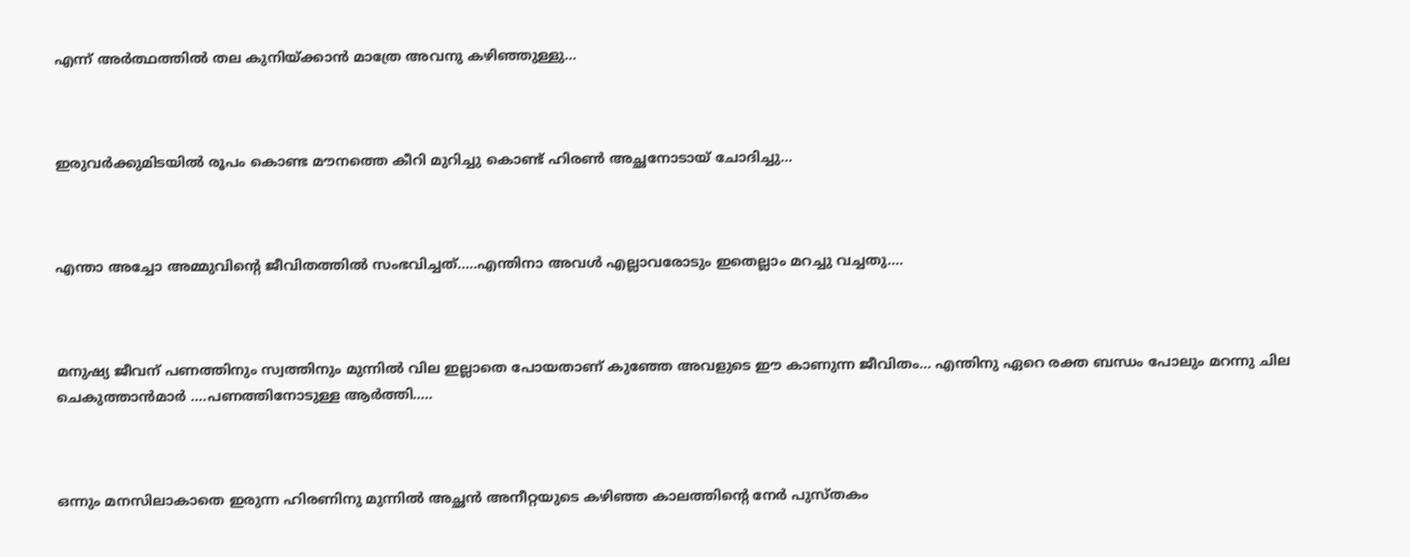എന്ന് അർത്ഥത്തിൽ തല കുനിയ്ക്കാൻ മാത്രേ അവനു കഴിഞ്ഞുള്ളു…



ഇരുവർക്കുമിടയിൽ രൂപം കൊണ്ട മൗനത്തെ കീറി മുറിച്ചു കൊണ്ട് ഹിരൺ അച്ഛനോടായ് ചോദിച്ചു…



എന്താ അച്ചോ അമ്മുവിന്റെ ജീവിതത്തിൽ സംഭവിച്ചത്…..എന്തിനാ അവൾ എല്ലാവരോടും ഇതെല്ലാം മറച്ചു വച്ചതു….



മനുഷ്യ ജീവന് പണത്തിനും സ്വത്തിനും മുന്നിൽ വില ഇല്ലാതെ പോയതാണ് കുഞ്ഞേ അവളുടെ ഈ കാണുന്ന ജീവിതം… എന്തിനു ഏറെ രക്ത ബന്ധം പോലും മറന്നു ചില ചെകുത്താൻമാർ ….പണത്തിനോടുള്ള ആർത്തി…..



ഒന്നും മനസിലാകാതെ ഇരുന്ന ഹിരണിനു മുന്നിൽ അച്ഛൻ അനീറ്റയുടെ കഴിഞ്ഞ കാലത്തിന്റെ നേർ പുസ്തകം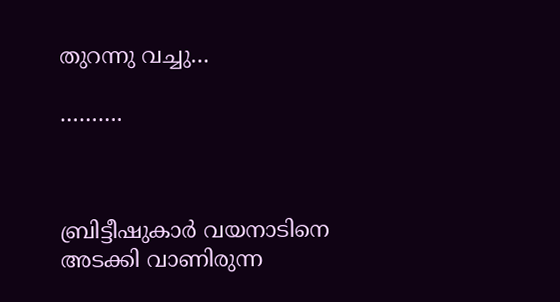തുറന്നു വച്ചു…

……….



ബ്രിട്ടീഷുകാർ വയനാടിനെ അടക്കി വാണിരുന്ന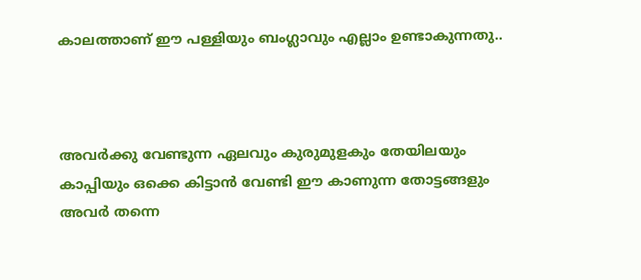കാലത്താണ് ഈ പള്ളിയും ബംഗ്ലാവും എല്ലാം ഉണ്ടാകുന്നതു..



അവർക്കു വേണ്ടുന്ന ഏലവും കുരുമുളകും തേയിലയും കാപ്പിയും ഒക്കെ കിട്ടാൻ വേണ്ടി ഈ കാണുന്ന തോട്ടങ്ങളും അവർ തന്നെ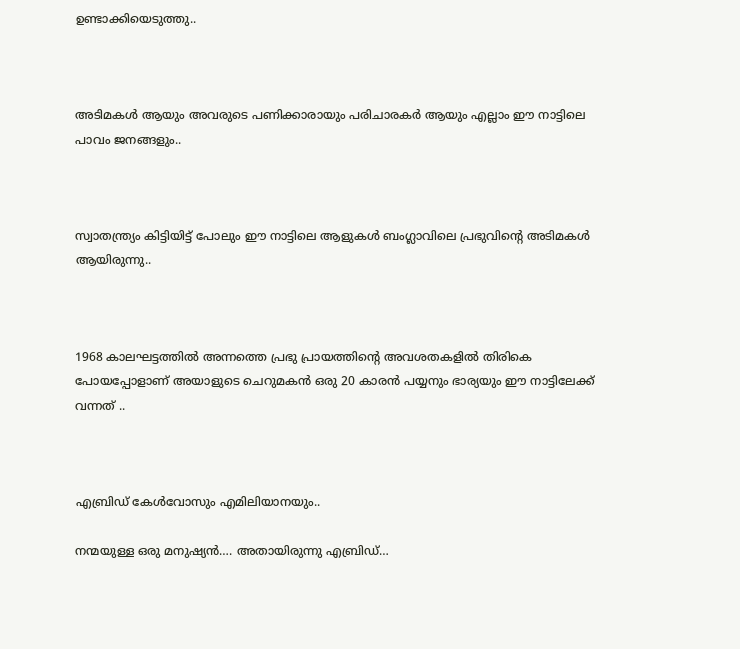ഉണ്ടാക്കിയെടുത്തു..



അടിമകൾ ആയും അവരുടെ പണിക്കാരായും പരിചാരകർ ആയും എല്ലാം ഈ നാട്ടിലെ പാവം ജനങ്ങളും..



സ്വാതന്ത്ര്യം കിട്ടിയിട്ട് പോലും ഈ നാട്ടിലെ ആളുകൾ ബംഗ്ലാവിലെ പ്രഭുവിന്റെ അടിമകൾ ആയിരുന്നു..



1968 കാലഘട്ടത്തിൽ അന്നത്തെ പ്രഭു പ്രായത്തിന്റെ അവശതകളിൽ തിരികെ പോയപ്പോളാണ് അയാളുടെ ചെറുമകൻ ഒരു 20 കാരൻ പയ്യനും ഭാര്യയും ഈ നാട്ടിലേക്ക് വന്നത് ..



എബ്രിഡ് കേൾവോസും എമിലിയാനയും..

നന്മയുള്ള ഒരു മനുഷ്യൻ…. അതായിരുന്നു എബ്രിഡ്…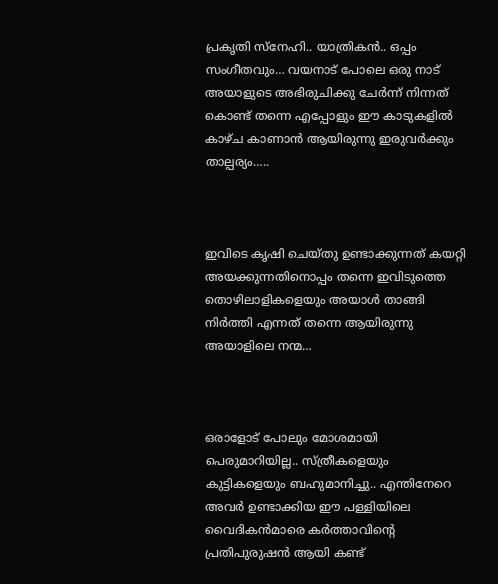പ്രകൃതി സ്‌നേഹി.. യാത്രികൻ.. ഒപ്പം സംഗീതവും… വയനാട് പോലെ ഒരു നാട് അയാളുടെ അഭിരുചിക്കു ചേർന്ന് നിന്നത് കൊണ്ട് തന്നെ എപ്പോളും ഈ കാടുകളിൽ കാഴ്ച കാണാൻ ആയിരുന്നു ഇരുവർക്കും താല്പര്യം…..



ഇവിടെ കൃഷി ചെയ്തു ഉണ്ടാക്കുന്നത് കയറ്റി അയക്കുന്നതിനൊപ്പം തന്നെ ഇവിടുത്തെ തൊഴിലാളികളെയും അയാൾ താങ്ങി നിർത്തി എന്നത് തന്നെ ആയിരുന്നു അയാളിലെ നന്മ…



ഒരാളോട് പോലും മോശമായി പെരുമാറിയില്ല.. സ്ത്രീകളെയും കുട്ടികളെയും ബഹുമാനിച്ചു.. എന്തിനേറെ അവർ ഉണ്ടാക്കിയ ഈ പള്ളിയിലെ വൈദികൻമാരെ കർത്താവിൻ്റെ പ്രതിപുരുഷൻ ആയി കണ്ട്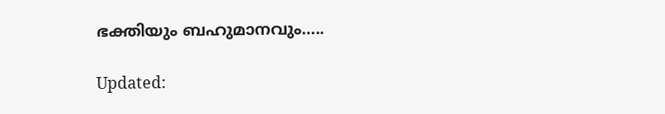ഭക്തിയും ബഹുമാനവും…..

Updated: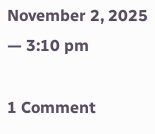November 2, 2025 — 3:10 pm

1 Comment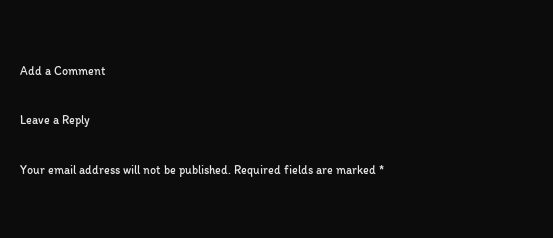Add a Comment

Leave a Reply

Your email address will not be published. Required fields are marked *